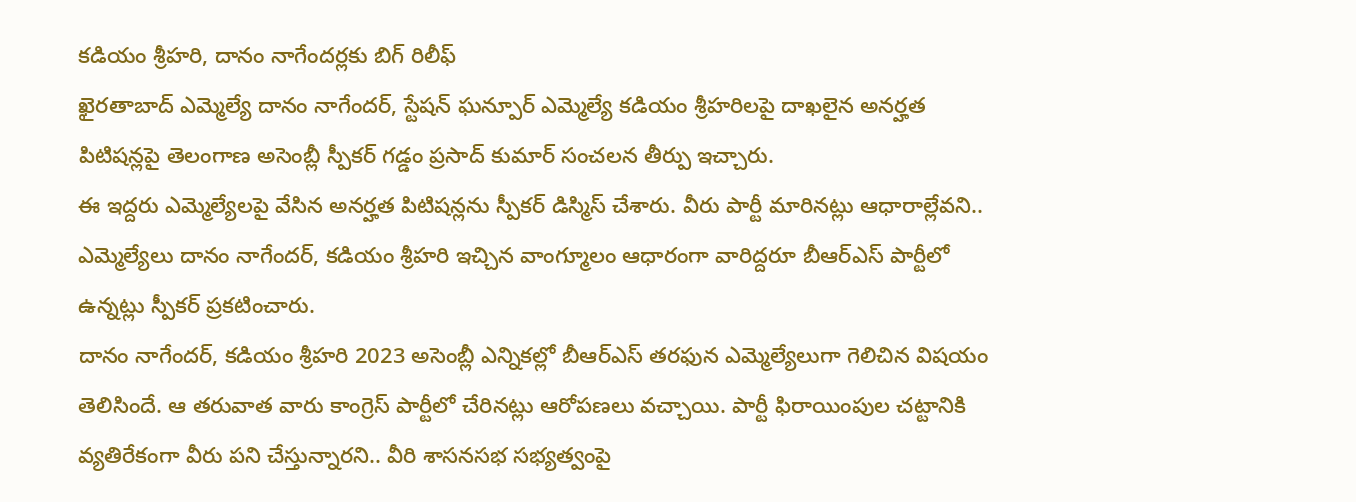కడియం శ్రీహరి, దానం నాగేందర్లకు బిగ్ రిలీఫ్
ఖైరతాబాద్ ఎమ్మెల్యే దానం నాగేందర్, స్టేషన్ ఘన్పూర్ ఎమ్మెల్యే కడియం శ్రీహరిలపై దాఖలైన అనర్హత పిటిషన్లపై తెలంగాణ అసెంబ్లీ స్పీకర్ గడ్డం ప్రసాద్ కుమార్ సంచలన తీర్పు ఇచ్చారు.
ఈ ఇద్దరు ఎమ్మెల్యేలపై వేసిన అనర్హత పిటిషన్లను స్పీకర్ డిస్మిస్ చేశారు. వీరు పార్టీ మారినట్లు ఆధారాల్లేవని.. ఎమ్మెల్యేలు దానం నాగేందర్, కడియం శ్రీహరి ఇచ్చిన వాంగ్మూలం ఆధారంగా వారిద్దరూ బీఆర్ఎస్ పార్టీలో ఉన్నట్లు స్పీకర్ ప్రకటించారు.
దానం నాగేందర్, కడియం శ్రీహరి 2023 అసెంబ్లీ ఎన్నికల్లో బీఆర్ఎస్ తరఫున ఎమ్మెల్యేలుగా గెలిచిన విషయం తెలిసిందే. ఆ తరువాత వారు కాంగ్రెస్ పార్టీలో చేరినట్లు ఆరోపణలు వచ్చాయి. పార్టీ ఫిరాయింపుల చట్టానికి వ్యతిరేకంగా వీరు పని చేస్తున్నారని.. వీరి శాసనసభ సభ్యత్వంపై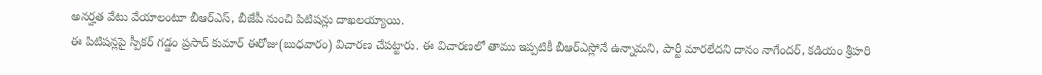అనర్హత వేటు వేయాలంటూ బీఆర్ఎస్, బీజేపీ నుంచి పిటిషన్లు దాఖలయ్యాయి.
ఈ పిటిషన్లపై స్పీకర్ గడ్డం ప్రసాద్ కుమార్ ఈరోజు(బుధవారం) విచారణ చేపట్టారు. ఈ విచారణలో తాము ఇప్పటికీ బీఆర్ఎస్లోనే ఉన్నామని, పార్టీ మారలేదని దానం నాగేందర్, కడియం శ్రీహరి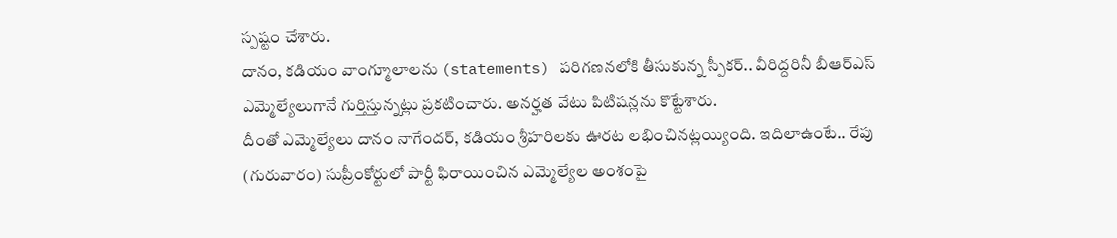స్పష్టం చేశారు.
దానం, కడియం వాంగ్మూలాలను (statements) పరిగణనలోకి తీసుకున్న స్పీకర్.. వీరిద్దరినీ బీఆర్ఎస్ ఎమ్మెల్యేలుగానే గుర్తిస్తున్నట్లు ప్రకటించారు. అనర్హత వేటు పిటిషన్లను కొట్టేశారు.
దీంతో ఎమ్మెల్యేలు దానం నాగేందర్, కడియం శ్రీహరిలకు ఊరట లభించినట్లయ్యింది. ఇదిలాఉంటే.. రేపు (గురువారం) సుప్రీంకోర్టులో పార్టీ ఫిరాయించిన ఎమ్మెల్యేల అంశంపై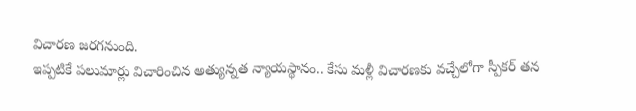విచారణ జరగనుంది.
ఇప్పటికే పలుమార్లు విచారించిన అత్యున్నత న్యాయస్థానం.. కేసు మళ్లీ విచారణకు వచ్చేలోగా స్పీకర్ తన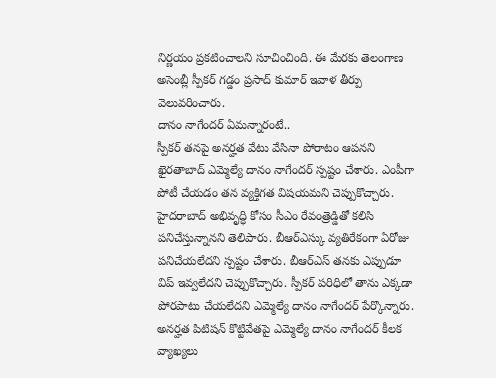నిర్ణయం ప్రకటించాలని సూచించింది. ఈ మేరకు తెలంగాణ అసెంబ్లీ స్పీకర్ గడ్డం ప్రసాద్ కుమార్ ఇవాళ తీర్పు వెలువరించారు.
దానం నాగేందర్ ఏమన్నారంటే..
స్పీకర్ తనపై అనర్హత వేటు వేసినా పోరాటం ఆపనని ఖైరతాబాద్ ఎమ్మెల్యే దానం నాగేందర్ స్పష్టం చేశారు. ఎంపీగా పోటీ చేయడం తన వ్యక్తిగత విషయమని చెప్పుకొచ్చారు.
హైదరాబాద్ అభివృద్ధి కోసం సీఎం రేవంత్రెడ్డితో కలిసి పనిచేస్తున్నానని తెలిపారు. బీఆర్ఎస్కు వ్యతిరేకంగా ఏరోజు పనిచేయలేదని స్పష్టం చేశారు. బీఆర్ఎస్ తనకు ఎప్పుడూ విప్ ఇవ్వలేదని చెప్పుకొచ్చారు. స్పీకర్ పరిధిలో తాను ఎక్కడా పోరపాటు చేయలేదని ఎమ్మెల్యే దానం నాగేందర్ పేర్కొన్నారు.
అనర్హత పిటిషన్ కొట్టివేతపై ఎమ్మెల్యే దానం నాగేందర్ కీలక వ్యాఖ్యలు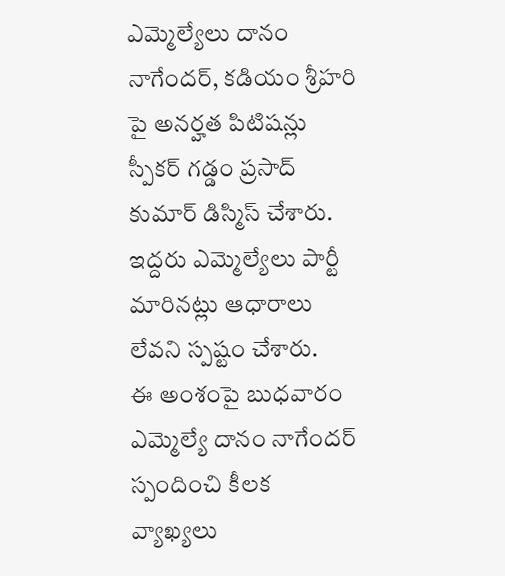ఎమ్మెల్యేలు దానం నాగేందర్, కడియం శ్రీహరి పై అనర్హత పిటిషన్లు స్పీకర్ గడ్డం ప్రసాద్ కుమార్ డిస్మిస్ చేశారు. ఇద్దరు ఎమ్మెల్యేలు పార్టీ మారినట్లు ఆధారాలు లేవని స్పష్టం చేశారు.
ఈ అంశంపై బుధవారం ఎమ్మెల్యే దానం నాగేందర్ స్పందించి కీలక వ్యాఖ్యలు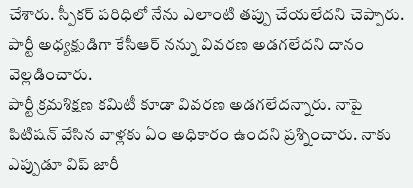చేశారు. స్పీకర్ పరిధిలో నేను ఎలాంటి తప్పు చేయలేదని చెప్పారు. పార్టీ అధ్యక్షుడిగా కేసీఆర్ నన్ను వివరణ అడగలేదని దానం వెల్లడించారు.
పార్టీ క్రమశిక్షణ కమిటీ కూడా వివరణ అడగలేదన్నారు. నాపై పిటిషన్ వేసిన వాళ్లకు ఏం అధికారం ఉందని ప్రశ్నించారు. నాకు ఎప్పుడూ విప్ జారీ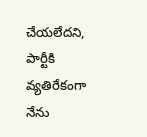చేయలేదని, పార్టీకి వ్యతిరేకంగా నేను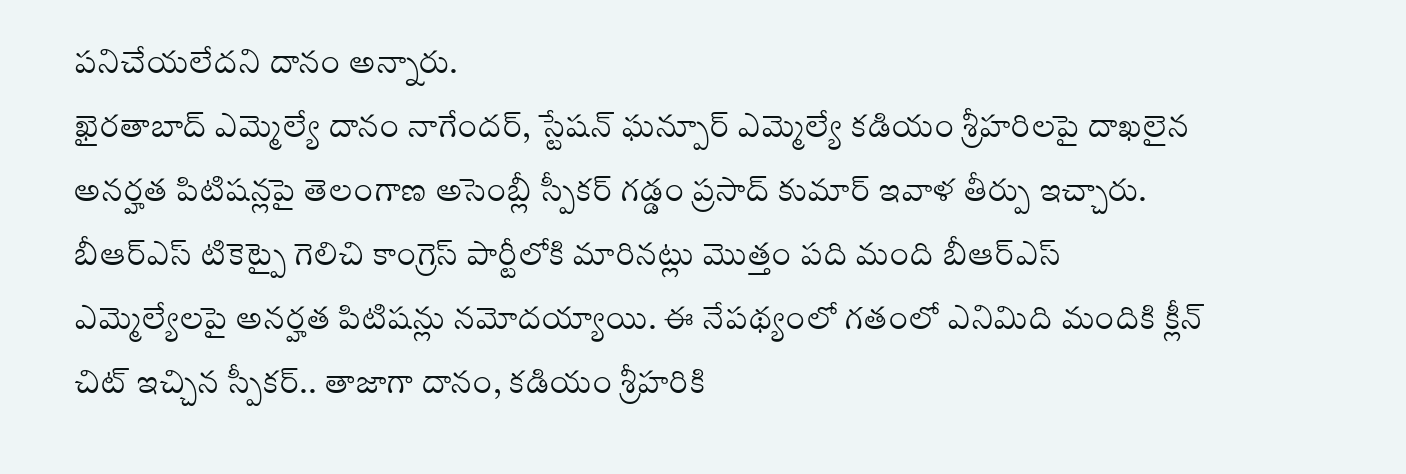పనిచేయలేదని దానం అన్నారు.
ఖైరతాబాద్ ఎమ్మెల్యే దానం నాగేందర్, స్టేషన్ ఘన్పూర్ ఎమ్మెల్యే కడియం శ్రీహరిలపై దాఖలైన అనర్హత పిటిషన్లపై తెలంగాణ అసెంబ్లీ స్పీకర్ గడ్డం ప్రసాద్ కుమార్ ఇవాళ తీర్పు ఇచ్చారు.
బీఆర్ఎస్ టికెట్పై గెలిచి కాంగ్రెస్ పార్టీలోకి మారినట్లు మొత్తం పది మంది బీఆర్ఎస్ ఎమ్మెల్యేలపై అనర్హత పిటిషన్లు నమోదయ్యాయి. ఈ నేపథ్యంలో గతంలో ఎనిమిది మందికి క్లీన్ చిట్ ఇచ్చిన స్పీకర్.. తాజాగా దానం, కడియం శ్రీహరికి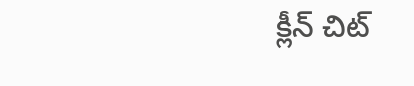క్లీన్ చిట్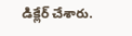డిక్లేర్ చేశారు.